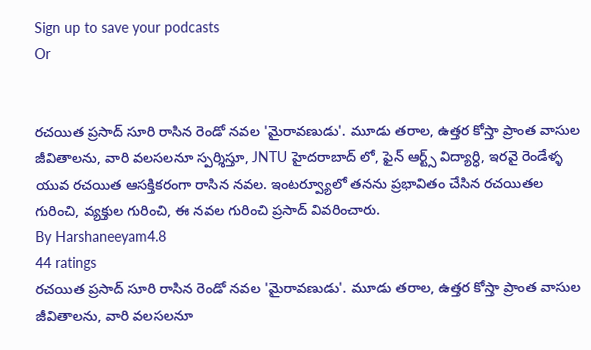Sign up to save your podcasts
Or


రచయిత ప్రసాద్ సూరి రాసిన రెండో నవల 'మైరావణుడు'. మూడు తరాల, ఉత్తర కోస్తా ప్రాంత వాసుల జీవితాలను, వారి వలసలనూ స్పర్శిస్తూ, JNTU హైదరాబాద్ లో, ఫైన్ ఆర్ట్స్ విద్యార్ధి, ఇరవై రెండేళ్ళ యువ రచయిత ఆసక్తికరంగా రాసిన నవల. ఇంటర్వ్యూలో తనను ప్రభావితం చేసిన రచయితల గురించి, వ్యక్తుల గురించి, ఈ నవల గురించి ప్రసాద్ వివరించారు.
By Harshaneeyam4.8
44 ratings
రచయిత ప్రసాద్ సూరి రాసిన రెండో నవల 'మైరావణుడు'. మూడు తరాల, ఉత్తర కోస్తా ప్రాంత వాసుల జీవితాలను, వారి వలసలనూ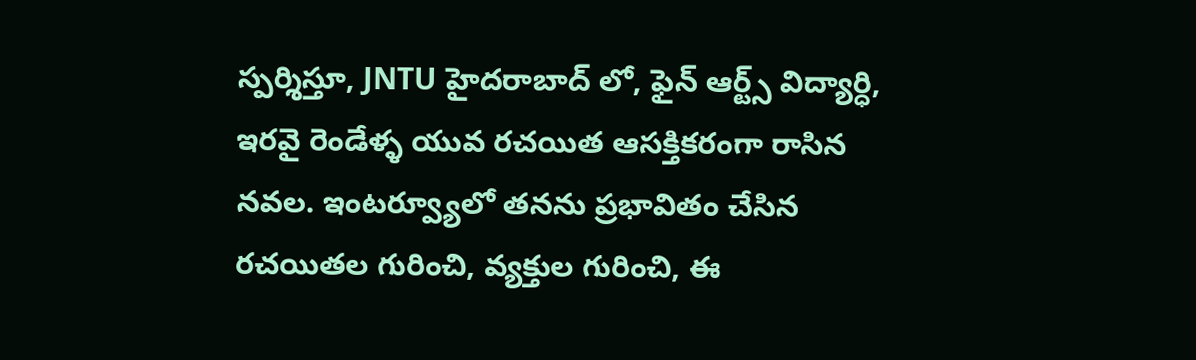స్పర్శిస్తూ, JNTU హైదరాబాద్ లో, ఫైన్ ఆర్ట్స్ విద్యార్ధి, ఇరవై రెండేళ్ళ యువ రచయిత ఆసక్తికరంగా రాసిన నవల. ఇంటర్వ్యూలో తనను ప్రభావితం చేసిన రచయితల గురించి, వ్యక్తుల గురించి, ఈ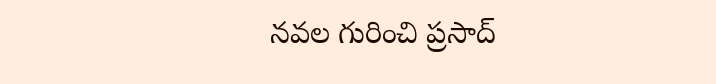నవల గురించి ప్రసాద్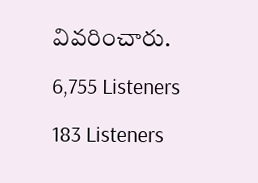వివరించారు.

6,755 Listeners

183 Listeners